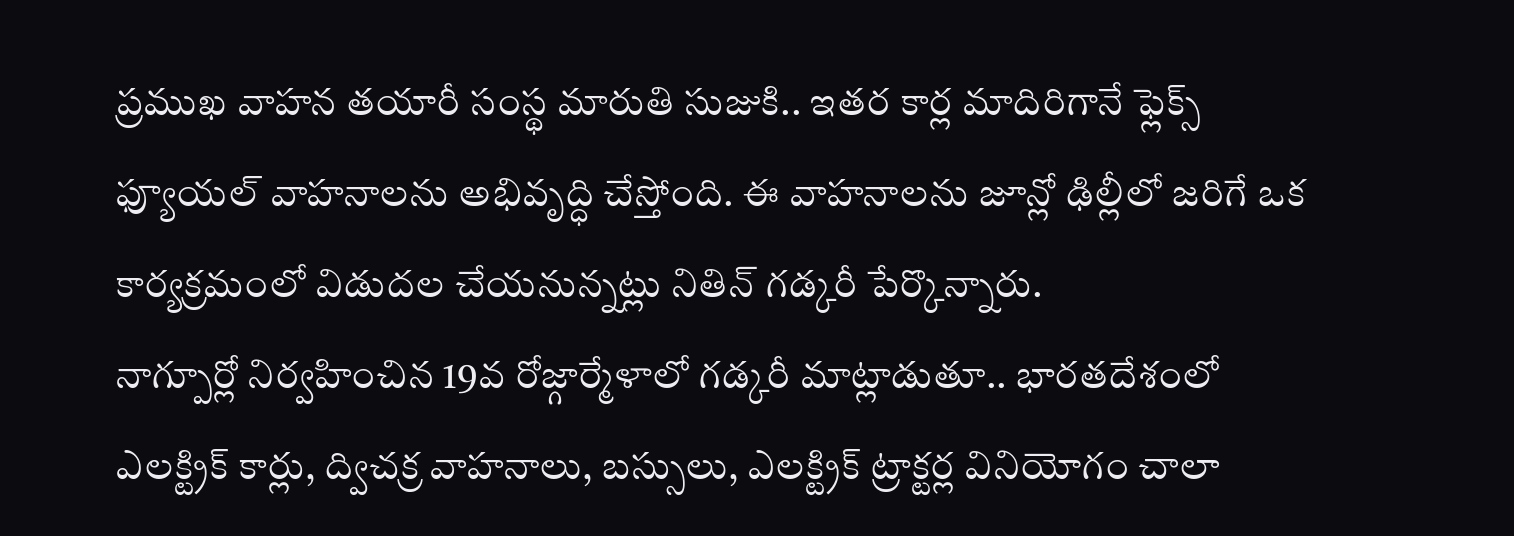ప్రముఖ వాహన తయారీ సంస్థ మారుతి సుజుకి.. ఇతర కార్ల మాదిరిగానే ఫ్లెక్స్ ఫ్యూయల్ వాహనాలను అభివృద్ధి చేస్తోంది. ఈ వాహనాలను జూన్లో ఢిల్లీలో జరిగే ఒక కార్యక్రమంలో విడుదల చేయనున్నట్లు నితిన్ గడ్కరీ పేర్కొన్నారు.
నాగ్పూర్లో నిర్వహించిన 19వ రోజ్గార్మేళాలో గడ్కరీ మాట్లాడుతూ.. భారతదేశంలో ఎలక్ట్రిక్ కార్లు, ద్విచక్ర వాహనాలు, బస్సులు, ఎలక్ట్రిక్ ట్రాక్టర్ల వినియోగం చాలా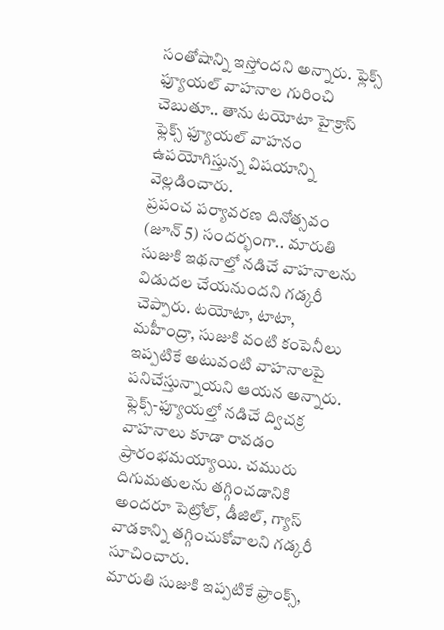సంతోషాన్ని ఇస్తోందని అన్నారు. ఫ్లెక్స్ ఫ్యూయల్ వాహనాల గురించి చెబుతూ.. తాను టయోటా హైక్రాస్ ఫ్లెక్స్ ఫ్యూయల్ వాహనం ఉపయోగిస్తున్న విషయాన్ని వెల్లడించారు.
ప్రపంచ పర్యావరణ దినోత్సవం (జూన్ 5) సందర్భంగా.. మారుతి సుజుకి ఇథనాల్తో నడిచే వాహనాలను విడుదల చేయనుందని గడ్కరీ చెప్పారు. టయోటా, టాటా, మహీంద్రా, సుజుకి వంటి కంపెనీలు ఇప్పటికే అటువంటి వాహనాలపై పనిచేస్తున్నాయని ఆయన అన్నారు. ఫ్లెక్స్-ఫ్యూయల్తో నడిచే ద్విచక్ర వాహనాలు కూడా రావడం ప్రారంభమయ్యాయి. చమురు దిగుమతులను తగ్గించడానికి అందరూ పెట్రోల్, డీజిల్, గ్యాస్ వాడకాన్ని తగ్గించుకోవాలని గడ్కరీ సూచించారు.
మారుతి సుజుకి ఇప్పటికే ఫ్రాంక్స్,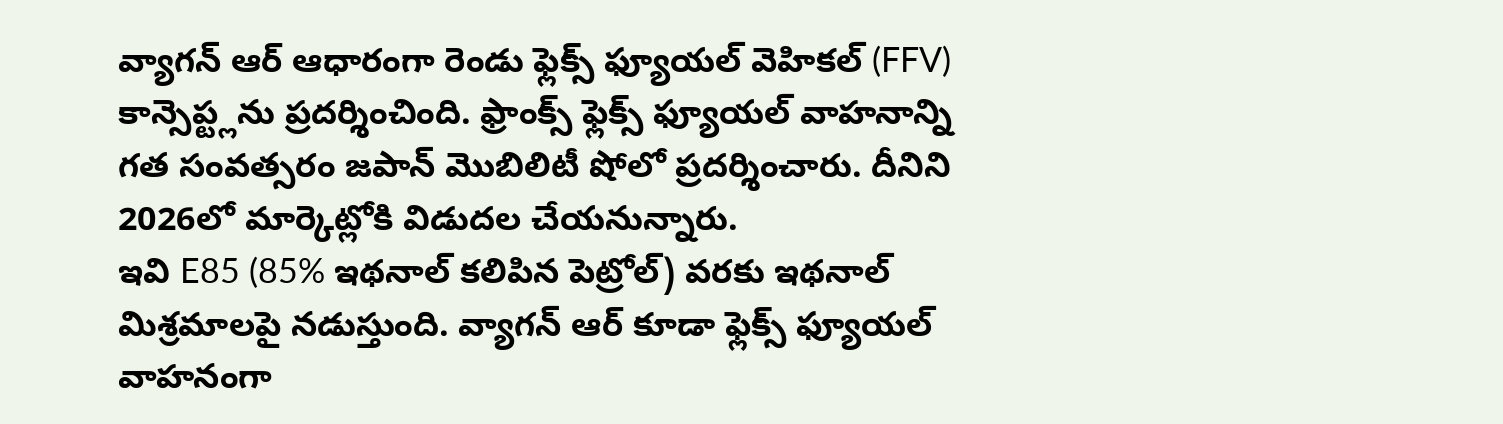వ్యాగన్ ఆర్ ఆధారంగా రెండు ఫ్లెక్స్ ఫ్యూయల్ వెహికల్ (FFV) కాన్సెప్ట్లను ప్రదర్శించింది. ఫ్రాంక్స్ ఫ్లెక్స్ ఫ్యూయల్ వాహనాన్ని గత సంవత్సరం జపాన్ మొబిలిటీ షోలో ప్రదర్శించారు. దీనిని 2026లో మార్కెట్లోకి విడుదల చేయనున్నారు.
ఇవి E85 (85% ఇథనాల్ కలిపిన పెట్రోల్) వరకు ఇథనాల్ మిశ్రమాలపై నడుస్తుంది. వ్యాగన్ ఆర్ కూడా ఫ్లెక్స్ ఫ్యూయల్ వాహనంగా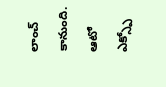లాంచ్ కానుంది. ఆటో ఎక్స్పో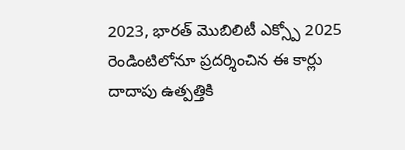2023, భారత్ మొబిలిటీ ఎక్స్పో 2025 రెండింటిలోనూ ప్రదర్శించిన ఈ కార్లు దాదాపు ఉత్పత్తికి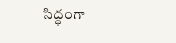సిద్ధంగా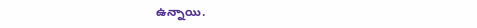ఉన్నాయి.